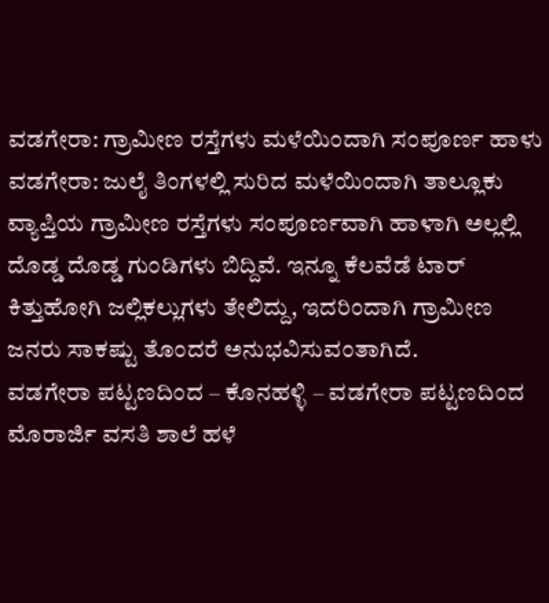ವಡಗೇರಾ: ಗ್ರಾಮೀಣ ರಸ್ತೆಗಳು ಮಳೆಯಿಂದಾಗಿ ಸಂಪೂರ್ಣ ಹಾಳು
ವಡಗೇರಾ: ಜುಲೈ ತಿಂಗಳಲ್ಲಿ ಸುರಿದ ಮಳೆಯಿಂದಾಗಿ ತಾಲ್ಲೂಕು ವ್ಯಾಪ್ತಿಯ ಗ್ರಾಮೀಣ ರಸ್ತೆಗಳು ಸಂಪೂರ್ಣವಾಗಿ ಹಾಳಾಗಿ ಅಲ್ಲಲ್ಲಿ ದೊಡ್ಡ ದೊಡ್ಡ ಗುಂಡಿಗಳು ಬಿದ್ದಿವೆ. ಇನ್ನೂ ಕೆಲವೆಡೆ ಟಾರ್ ಕಿತ್ತುಹೋಗಿ ಜಲ್ಲಿಕಲ್ಲುಗಳು ತೇಲಿದ್ದು, ಇದರಿಂದಾಗಿ ಗ್ರಾಮೀಣ ಜನರು ಸಾಕಷ್ಟು ತೊಂದರೆ ಅನುಭವಿಸುವಂತಾಗಿದೆ.
ವಡಗೇರಾ ಪಟ್ಟಣದಿಂದ – ಕೊನಹಳ್ಳಿ – ವಡಗೇರಾ ಪಟ್ಟಣದಿಂದ ಮೊರಾರ್ಜಿ ವಸತಿ ಶಾಲೆ ಹಳೆ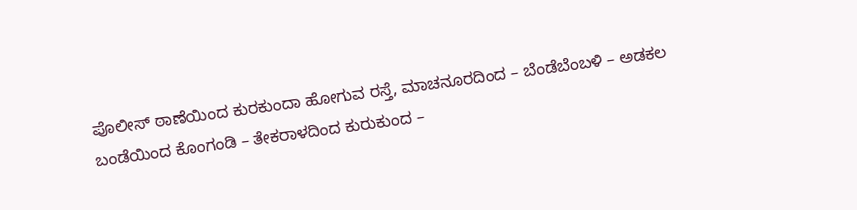ಪೊಲೀಸ್ ಠಾಣೆಯಿಂದ ಕುರಕುಂದಾ ಹೋಗುವ ರಸ್ತೆ, ಮಾಚನೂರದಿಂದ – ಬೆಂಡೆಬೆಂಬಳಿ – ಅಡಕಲ ಬಂಡೆಯಿಂದ ಕೊಂಗಂಡಿ – ತೇಕರಾಳದಿಂದ ಕುರುಕುಂದ –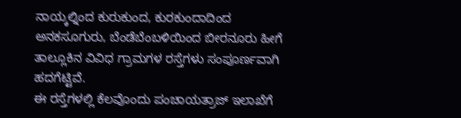ನಾಯ್ಕಲ್ನಿಂದ ಕುರುಕುಂದ, ಕುರಕುಂದಾದಿಂದ ಅನಕಸೂಗುರು, ಬೆಂಡೆಬೆಂಬಳಿಯಿಂದ ಬೀರನೂರು ಹೀಗೆ ತಾಲ್ಲೂಕಿನ ವಿವಿಧ ಗ್ರಾಮಗಳ ರಸ್ತೆಗಳು ಸಂಪೂರ್ಣವಾಗಿ ಹದಗೆಟ್ಟಿವೆ.
ಈ ರಸ್ತೆಗಳಲ್ಲಿ ಕೆಲವೊಂದು ಪಂಚಾಯತ್ರಾಜ್ ಇಲಾಖೆಗೆ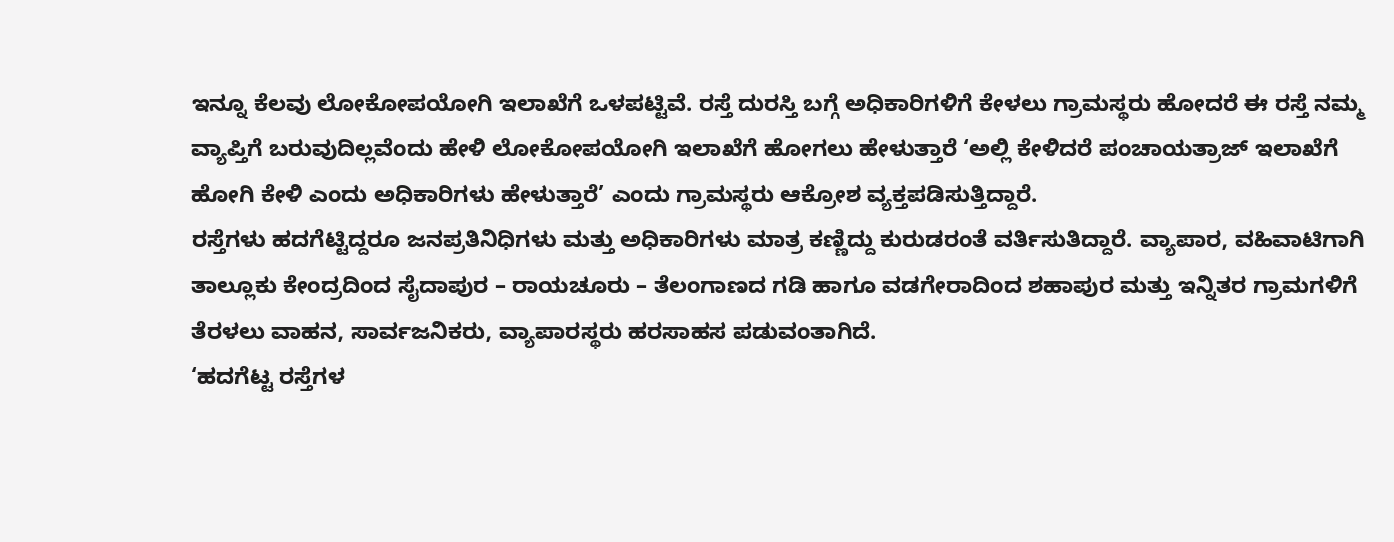ಇನ್ನೂ ಕೆಲವು ಲೋಕೋಪಯೋಗಿ ಇಲಾಖೆಗೆ ಒಳಪಟ್ಟಿವೆ. ರಸ್ತೆ ದುರಸ್ತಿ ಬಗ್ಗೆ ಅಧಿಕಾರಿಗಳಿಗೆ ಕೇಳಲು ಗ್ರಾಮಸ್ಥರು ಹೋದರೆ ಈ ರಸ್ತೆ ನಮ್ಮ ವ್ಯಾಪ್ತಿಗೆ ಬರುವುದಿಲ್ಲವೆಂದು ಹೇಳಿ ಲೋಕೋಪಯೋಗಿ ಇಲಾಖೆಗೆ ಹೋಗಲು ಹೇಳುತ್ತಾರೆ ‘ಅಲ್ಲಿ ಕೇಳಿದರೆ ಪಂಚಾಯತ್ರಾಜ್ ಇಲಾಖೆಗೆ ಹೋಗಿ ಕೇಳಿ ಎಂದು ಅಧಿಕಾರಿಗಳು ಹೇಳುತ್ತಾರೆ’ ಎಂದು ಗ್ರಾಮಸ್ಥರು ಆಕ್ರೋಶ ವ್ಯಕ್ತಪಡಿಸುತ್ತಿದ್ದಾರೆ.
ರಸ್ತೆಗಳು ಹದಗೆಟ್ಟಿದ್ದರೂ ಜನಪ್ರತಿನಿಧಿಗಳು ಮತ್ತು ಅಧಿಕಾರಿಗಳು ಮಾತ್ರ ಕಣ್ಣಿದ್ದು ಕುರುಡರಂತೆ ವರ್ತಿಸುತಿದ್ದಾರೆ. ವ್ಯಾಪಾರ, ವಹಿವಾಟಿಗಾಗಿ ತಾಲ್ಲೂಕು ಕೇಂದ್ರದಿಂದ ಸೈದಾಪುರ – ರಾಯಚೂರು – ತೆಲಂಗಾಣದ ಗಡಿ ಹಾಗೂ ವಡಗೇರಾದಿಂದ ಶಹಾಪುರ ಮತ್ತು ಇನ್ನಿತರ ಗ್ರಾಮಗಳಿಗೆ ತೆರಳಲು ವಾಹನ, ಸಾರ್ವಜನಿಕರು, ವ್ಯಾಪಾರಸ್ಥರು ಹರಸಾಹಸ ಪಡುವಂತಾಗಿದೆ.
‘ಹದಗೆಟ್ಟ ರಸ್ತೆಗಳ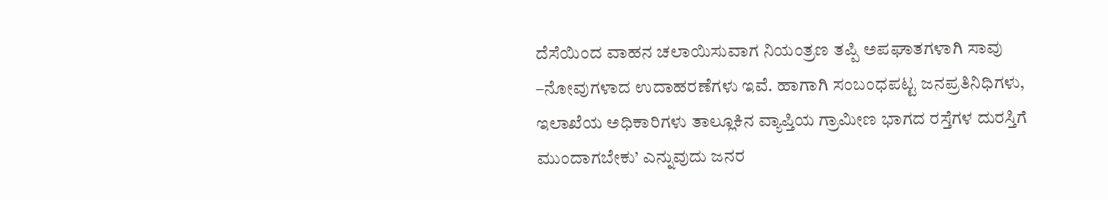ದೆಸೆಯಿಂದ ವಾಹನ ಚಲಾಯಿಸುವಾಗ ನಿಯಂತ್ರಣ ತಪ್ಪಿ ಅಪಘಾತಗಳಾಗಿ ಸಾವು –ನೋವುಗಳಾದ ಉದಾಹರಣೆಗಳು ಇವೆ. ಹಾಗಾಗಿ ಸಂಬಂಧಪಟ್ಟ ಜನಪ್ರತಿನಿಧಿಗಳು, ಇಲಾಖೆಯ ಅಧಿಕಾರಿಗಳು ತಾಲ್ಲೂಕಿನ ವ್ಯಾಪ್ತಿಯ ಗ್ರಾಮೀಣ ಭಾಗದ ರಸ್ತೆಗಳ ದುರಸ್ತಿಗೆ ಮುಂದಾಗಬೇಕು’ ಎನ್ನುವುದು ಜನರ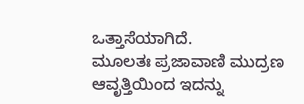ಒತ್ತಾಸೆಯಾಗಿದೆ.
ಮೂಲತಃ ಪ್ರಜಾವಾಣಿ ಮುದ್ರಣ ಆವೃತ್ತಿಯಿಂದ ಇದನ್ನು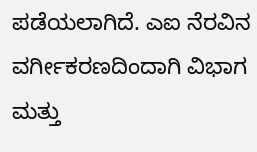ಪಡೆಯಲಾಗಿದೆ. ಎಐ ನೆರವಿನ ವರ್ಗೀಕರಣದಿಂದಾಗಿ ವಿಭಾಗ ಮತ್ತು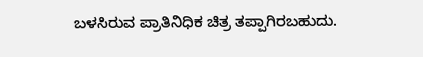ಬಳಸಿರುವ ಪ್ರಾತಿನಿಧಿಕ ಚಿತ್ರ ತಪ್ಪಾಗಿರಬಹುದು.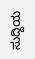ಸುದ್ದಿಯ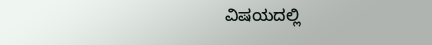ವಿಷಯದಲ್ಲಿ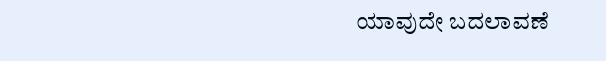ಯಾವುದೇ ಬದಲಾವಣೆ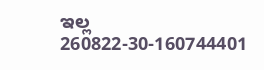ಇಲ್ಲ
260822-30-160744401